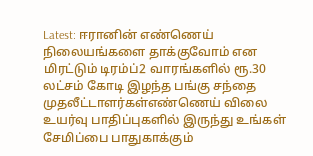Latest: ஈரானின் எண்ணெய் நிலையங்களை தாக்குவோம் என மிரட்டும் டிரம்ப்2 வாரங்களில் ரூ.30 லட்சம் கோடி இழந்த பங்கு சந்தை முதலீட்டாளர்கள்எண்ணெய் விலை உயர்வு பாதிப்புகளில் இருந்து உங்கள் சேமிப்பை பாதுகாக்கும்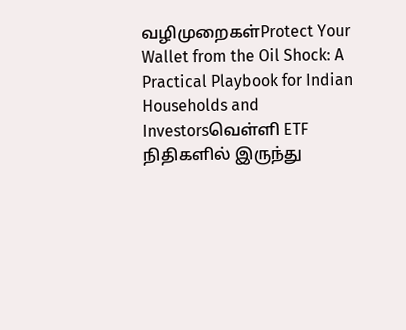வழிமுறைகள்Protect Your Wallet from the Oil Shock: A Practical Playbook for Indian Households and Investorsவெள்ளி ETF நிதிகளில் இருந்து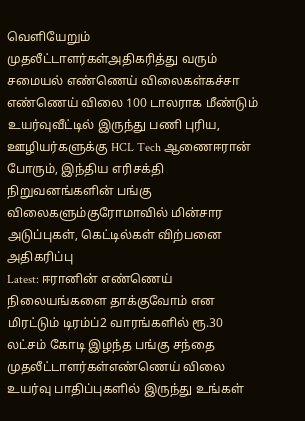வெளியேறும் முதலீட்டாளர்கள்அதிகரித்து வரும் சமையல் எண்ணெய் விலைகள்கச்சா எண்ணெய் விலை 100 டாலராக மீண்டும் உயர்வுவீட்டில் இருந்து பணி புரிய, ஊழியர்களுக்கு HCL Tech ஆணைஈரான் போரும், இந்திய எரிசக்தி நிறுவனங்களின் பங்கு விலைகளும்குரோமாவில் மின்சார அடுப்புகள், கெட்டில்கள் விற்பனை அதிகரிப்பு
Latest: ஈரானின் எண்ணெய் நிலையங்களை தாக்குவோம் என மிரட்டும் டிரம்ப்2 வாரங்களில் ரூ.30 லட்சம் கோடி இழந்த பங்கு சந்தை முதலீட்டாளர்கள்எண்ணெய் விலை உயர்வு பாதிப்புகளில் இருந்து உங்கள்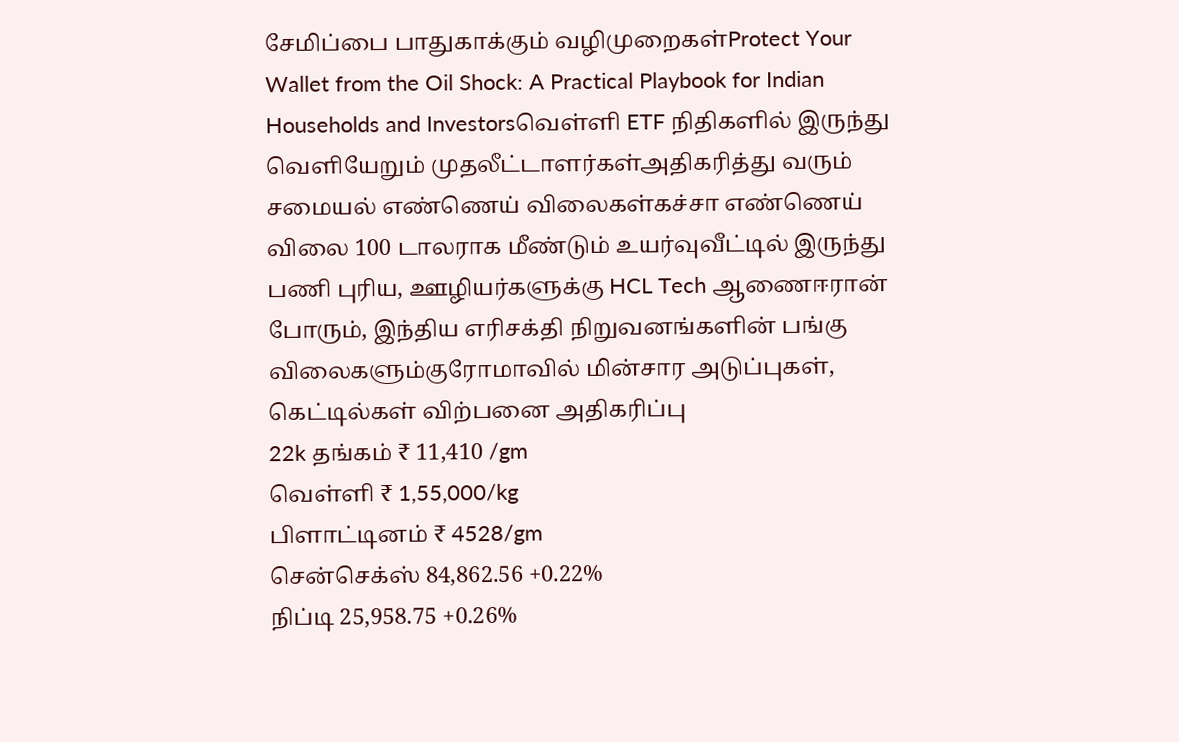சேமிப்பை பாதுகாக்கும் வழிமுறைகள்Protect Your Wallet from the Oil Shock: A Practical Playbook for Indian Households and Investorsவெள்ளி ETF நிதிகளில் இருந்து வெளியேறும் முதலீட்டாளர்கள்அதிகரித்து வரும் சமையல் எண்ணெய் விலைகள்கச்சா எண்ணெய் விலை 100 டாலராக மீண்டும் உயர்வுவீட்டில் இருந்து பணி புரிய, ஊழியர்களுக்கு HCL Tech ஆணைஈரான் போரும், இந்திய எரிசக்தி நிறுவனங்களின் பங்கு விலைகளும்குரோமாவில் மின்சார அடுப்புகள், கெட்டில்கள் விற்பனை அதிகரிப்பு
22k தங்கம் ₹ 11,410 /gm
வெள்ளி ₹ 1,55,000/kg
பிளாட்டினம் ₹ 4528/gm
சென்செக்ஸ் 84,862.56 +0.22%
நிப்டி 25,958.75 +0.26%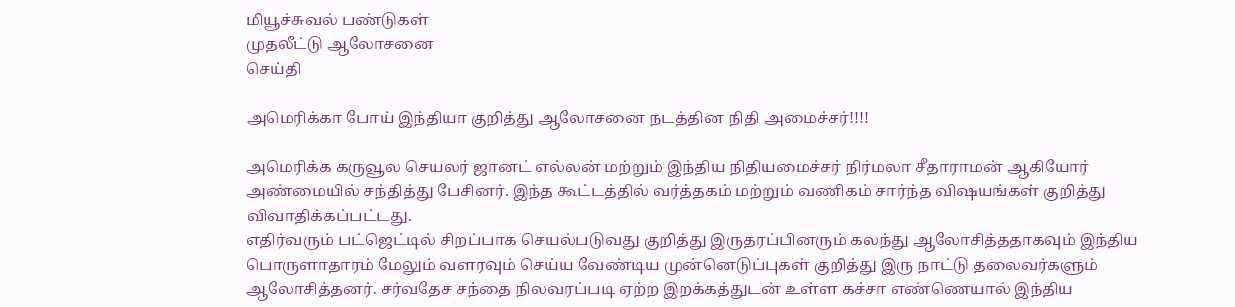மியூச்சுவல் பண்டுகள்
முதலீட்டு ஆலோசனை
செய்தி

அமெரிக்கா போய் இந்தியா குறித்து ஆலோசனை நடத்தின நிதி அமைச்சர்!!!!

அமெரிக்க கருவூல செயலர் ஜானட் எல்லன் மற்றும் இந்திய நிதியமைச்சர் நிர்மலா சீதாராமன் ஆகியோர் அண்மையில் சந்தித்து பேசினர். இந்த கூட்டத்தில் வர்த்தகம் மற்றும் வணிகம் சார்ந்த விஷயங்கள் குறித்து விவாதிக்கப்பட்டது.
எதிர்வரும் பட்ஜெட்டில் சிறப்பாக செயல்படுவது குறித்து இருதரப்பினரும் கலந்து ஆலோசித்ததாகவும் இந்திய பொருளாதாரம் மேலும் வளரவும் செய்ய வேண்டிய முன்னெடுப்புகள் குறித்து இரு நாட்டு தலைவர்களும் ஆலோசித்தனர். சர்வதேச சந்தை நிலவரப்படி ஏற்ற இறக்கத்துடன் உள்ள கச்சா எண்ணெயால் இந்திய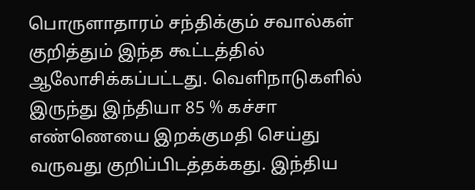பொருளாதாரம் சந்திக்கும் சவால்கள் குறித்தும் இந்த கூட்டத்தில் ஆலோசிக்கப்பட்டது. வெளிநாடுகளில் இருந்து இந்தியா 85 % கச்சா எண்ணெயை இறக்குமதி செய்து வருவது குறிப்பிடத்தக்கது. இந்திய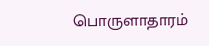பொருளாதாரம்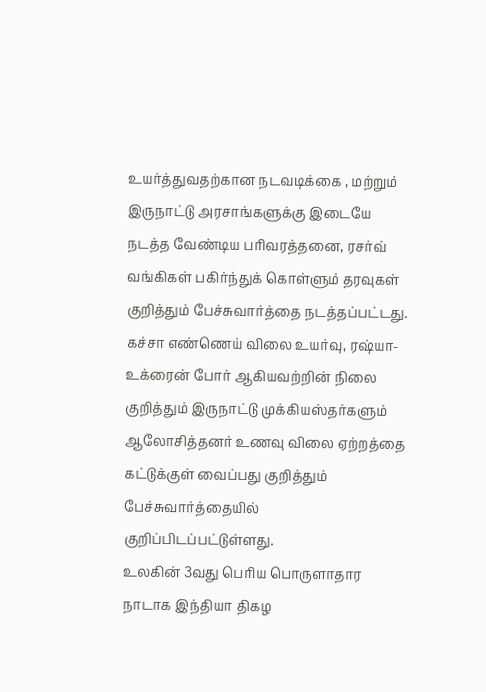உயர்த்துவதற்கான நடவடிக்கை , மற்றும் இருநாட்டு அரசாங்களுக்கு இடையே நடத்த வேண்டிய பரிவரத்தனை, ரசர்வ் வங்கிகள் பகிர்ந்துக் கொள்ளும் தரவுகள் குறித்தும் பேச்சுவார்த்தை நடத்தப்பட்டது. கச்சா எண்ணெய் விலை உயர்வு, ரஷ்யா-உக்ரைன் போர் ஆகியவற்றின் நிலை குறித்தும் இருநாட்டு முக்கியஸ்தர்களும் ஆலோசித்தனர் உணவு விலை ஏற்றத்தை கட்டுக்குள் வைப்பது குறித்தும் பேச்சுவார்த்தையில் குறிப்பிடப்பட்டுள்ளது.
உலகின் 3வது பெரிய பொருளாதார நாடாக இந்தியா திகழ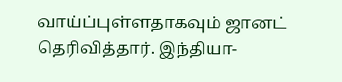வாய்ப்புள்ளதாகவும் ஜானட் தெரிவித்தார். இந்தியா-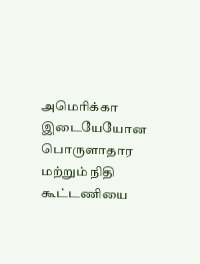அமெரிக்கா இடையேயோன பொருளாதார மற்றும் நிதி கூட்டணியை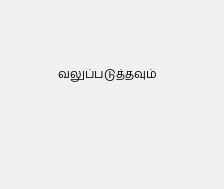வலுப்படுத்தவும்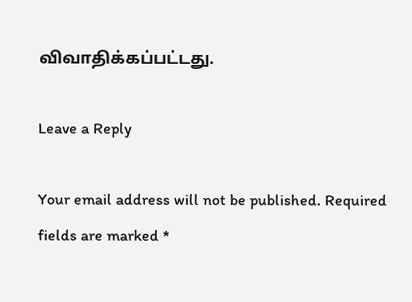விவாதிக்கப்பட்டது.

Leave a Reply

Your email address will not be published. Required fields are marked *